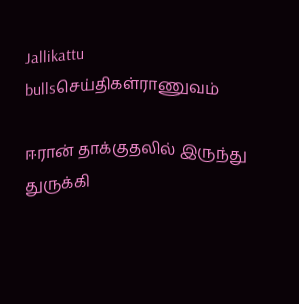Jallikattu bullsசெய்திகள்ராணுவம்

ஈரான் தாக்குதலில் இருந்து துருக்கி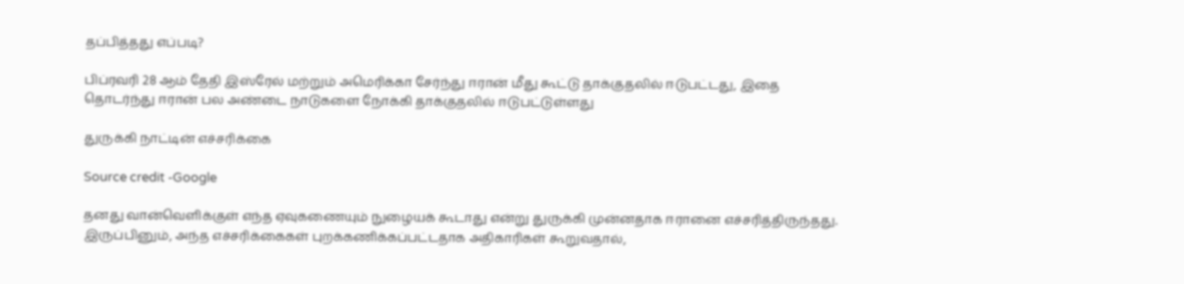தப்பித்தது எப்படி?

பிப்ரவரி 28 ஆம் தேதி இஸ்ரேல் மற்றும் அமெரிக்கா சேர்ந்து ஈரான் மீது கூட்டு தாக்குதலில் ஈடுபட்டது, இதை தொடர்ந்து ஈரான் பல அண்டை நாடுகளை நோக்கி தாக்குதலில் ஈடுபட்டுள்ளது

துருக்கி நாட்டின் எச்சரிக்கை

Source credit -Google

தனது வான்வெளிக்குள் எந்த ஏவுகணையும் நுழையக் கூடாது என்று துருக்கி முன்னதாக ஈரானை எச்சரித்திருந்தது. இருப்பினும், அந்த எச்சரிக்கைகள் புறக்கணிக்கப்பட்டதாக அதிகாரிகள் கூறுவதால்,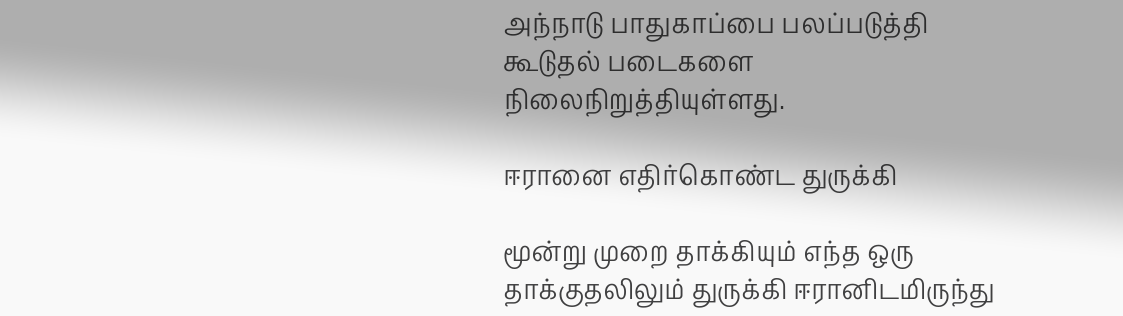அந்நாடு பாதுகாப்பை பலப்படுத்தி கூடுதல் படைகளை நிலைநிறுத்தியுள்ளது.

ஈரானை எதிர்கொண்ட துருக்கி

மூன்று முறை தாக்கியும் எந்த ஒரு தாக்குதலிலும் துருக்கி ஈரானிடமிருந்து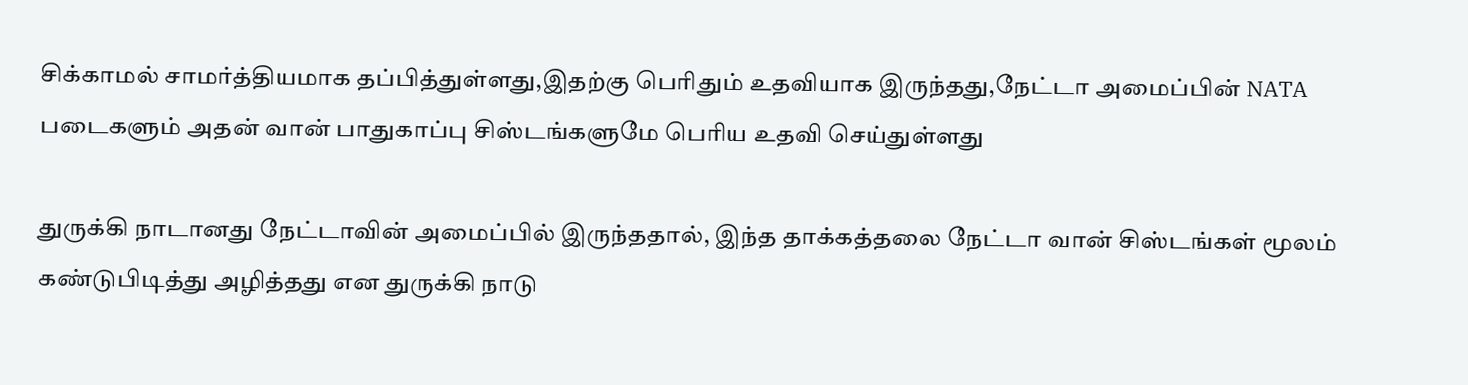சிக்காமல் சாமர்த்தியமாக தப்பித்துள்ளது,இதற்கு பெரிதும் உதவியாக இருந்தது,நேட்டா அமைப்பின் NATA படைகளும் அதன் வான் பாதுகாப்பு சிஸ்டங்களுமே பெரிய உதவி செய்துள்ளது

துருக்கி நாடானது நேட்டாவின் அமைப்பில் இருந்ததால், இந்த தாக்கத்தலை நேட்டா வான் சிஸ்டங்கள் மூலம் கண்டுபிடித்து அழித்தது என துருக்கி நாடு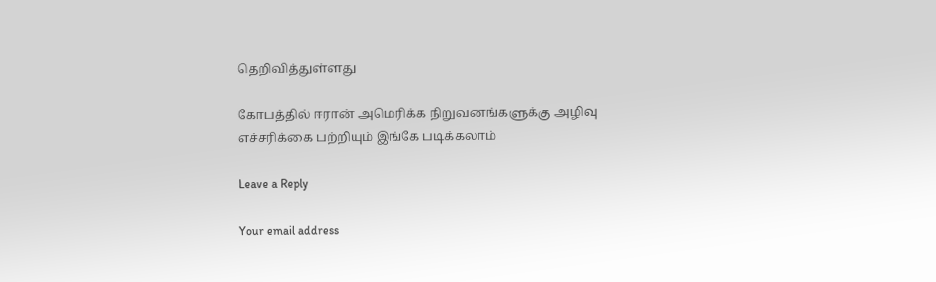தெறிவித்துள்ளது

கோபத்தில் ஈரான் அமெரிக்க நிறுவனங்களுக்கு அழிவு எச்சரிக்கை பற்றியும் இங்கே படிக்கலாம்

Leave a Reply

Your email address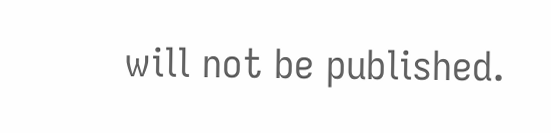will not be published.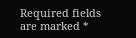Required fields are marked *